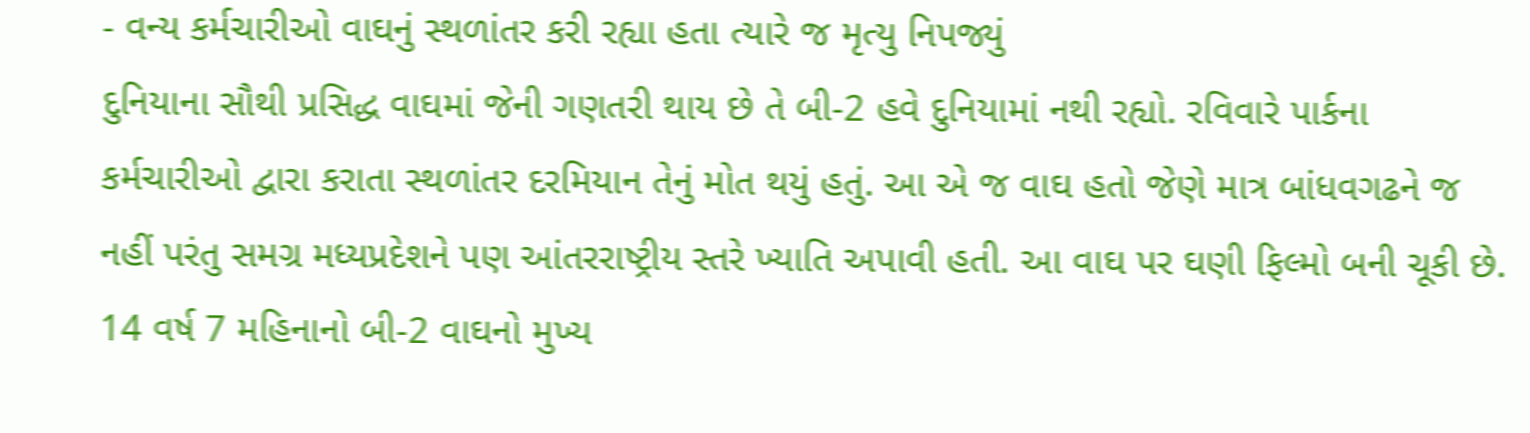- વન્ય કર્મચારીઓ વાઘનું સ્થળાંતર કરી રહ્યા હતા ત્યારે જ મૃત્યુ નિપજ્યું
દુનિયાના સૌથી પ્રસિદ્ધ વાઘમાં જેની ગણતરી થાય છે તે બી-2 હવે દુનિયામાં નથી રહ્યો. રવિવારે પાર્કના કર્મચારીઓ દ્વારા કરાતા સ્થળાંતર દરમિયાન તેનું મોત થયું હતું. આ એ જ વાઘ હતો જેણે માત્ર બાંધવગઢને જ નહીં પરંતુ સમગ્ર મધ્યપ્રદેશને પણ આંતરરાષ્ટ્રીય સ્તરે ખ્યાતિ અપાવી હતી. આ વાઘ પર ઘણી ફિલ્મો બની ચૂકી છે.
14 વર્ષ 7 મહિનાનો બી-2 વાઘનો મુખ્ય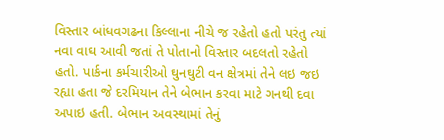વિસ્તાર બાંધવગઢના કિલ્લાના નીચે જ રહેતો હતો પરંતુ ત્યાં નવા વાઘ આવી જતાં તે પોતાનો વિસ્તાર બદલતો રહેતો હતો. પાર્કના કર્મચારીઓ ઘુનઘુટી વન ક્ષેત્રમાં તેને લઇ જઇ રહ્યા હતા જે દરમિયાન તેને બેભાન કરવા માટે ગનથી દવા અપાઇ હતી. બેભાન અવસ્થામાં તેનું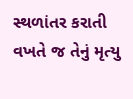સ્થળાંતર કરાતી વખતે જ તેનું મૃત્યુ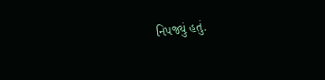નિપજ્યું હતું.